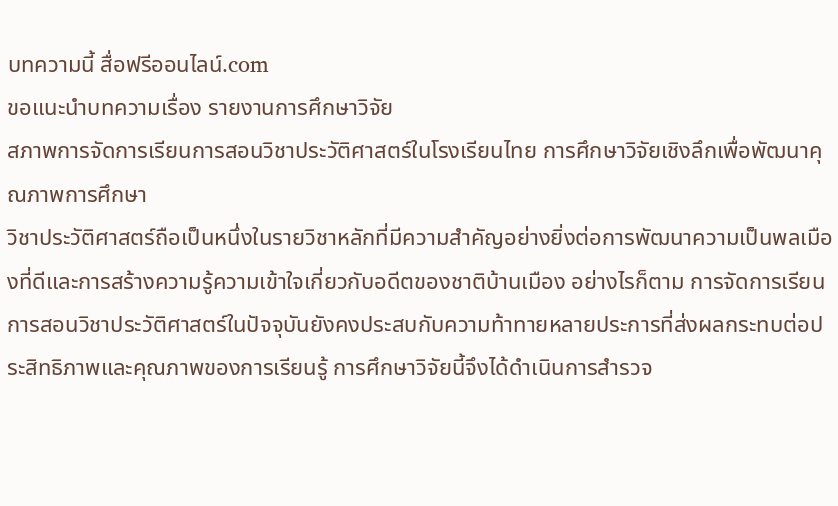บทความนี้ สื่อฟรีออนไลน์.com
ขอแนะนำบทความเรื่อง รายงานการศึกษาวิจัย
สภาพการจัดการเรียนการสอนวิชาประวัติศาสตร์ในโรงเรียนไทย การศึกษาวิจัยเชิงลึกเพื่อพัฒนาคุณภาพการศึกษา
วิชาประวัติศาสตร์ถือเป็นหนึ่งในรายวิชาหลักที่มีความสำคัญอย่างยิ่งต่อการพัฒนาความเป็นพลเมืองที่ดีและการสร้างความรู้ความเข้าใจเกี่ยวกับอดีตของชาติบ้านเมือง อย่างไรก็ตาม การจัดการเรียนการสอนวิชาประวัติศาสตร์ในปัจจุบันยังคงประสบกับความท้าทายหลายประการที่ส่งผลกระทบต่อประสิทธิภาพและคุณภาพของการเรียนรู้ การศึกษาวิจัยนี้จึงได้ดำเนินการสำรวจ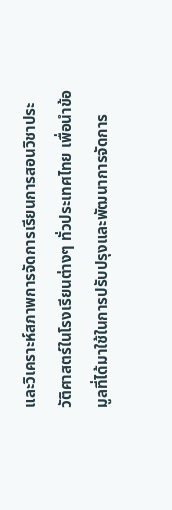และวิเคราะห์สภาพการจัดการเรียนการสอนวิชาประวัติศาสตร์ในโรงเรียนต่างๆ ทั่วประเทศไทย เพื่อนำข้อมูลที่ได้มาใช้ในการปรับปรุงและพัฒนาการจัดการ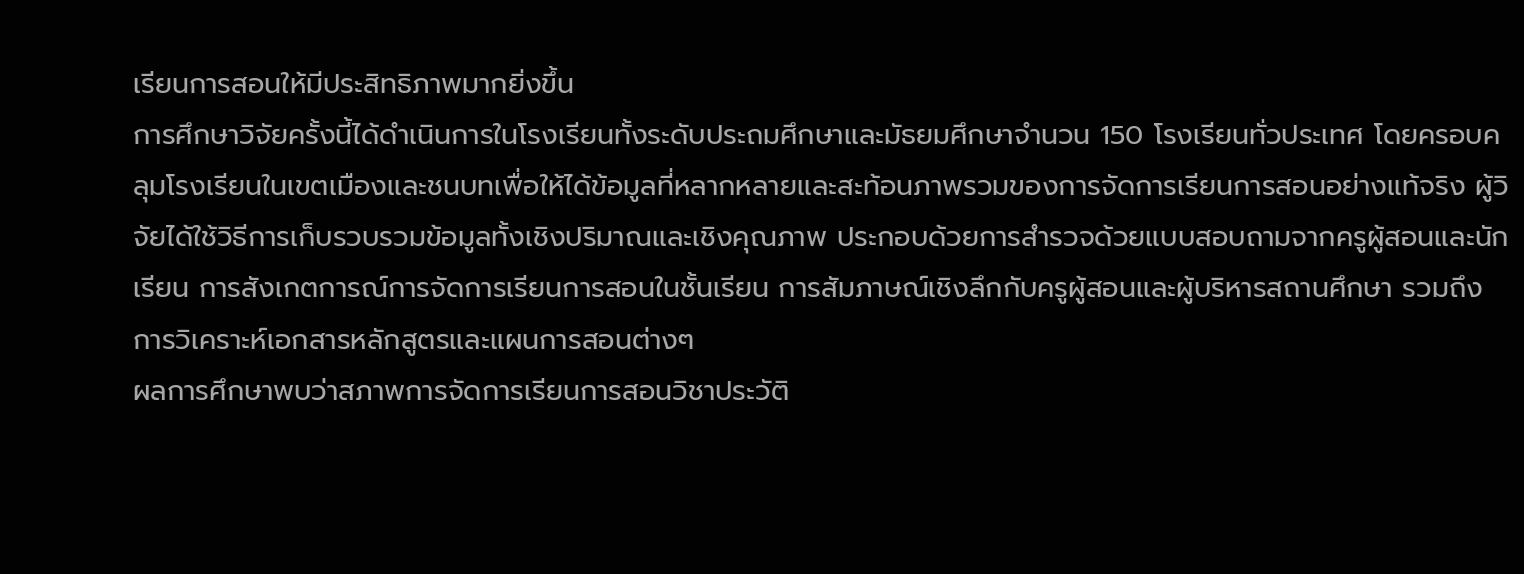เรียนการสอนให้มีประสิทธิภาพมากยิ่งขึ้น
การศึกษาวิจัยครั้งนี้ได้ดำเนินการในโรงเรียนทั้งระดับประถมศึกษาและมัธยมศึกษาจำนวน 150 โรงเรียนทั่วประเทศ โดยครอบคลุมโรงเรียนในเขตเมืองและชนบทเพื่อให้ได้ข้อมูลที่หลากหลายและสะท้อนภาพรวมของการจัดการเรียนการสอนอย่างแท้จริง ผู้วิจัยได้ใช้วิธีการเก็บรวบรวมข้อมูลทั้งเชิงปริมาณและเชิงคุณภาพ ประกอบด้วยการสำรวจด้วยแบบสอบถามจากครูผู้สอนและนักเรียน การสังเกตการณ์การจัดการเรียนการสอนในชั้นเรียน การสัมภาษณ์เชิงลึกกับครูผู้สอนและผู้บริหารสถานศึกษา รวมถึงการวิเคราะห์เอกสารหลักสูตรและแผนการสอนต่างๆ
ผลการศึกษาพบว่าสภาพการจัดการเรียนการสอนวิชาประวัติ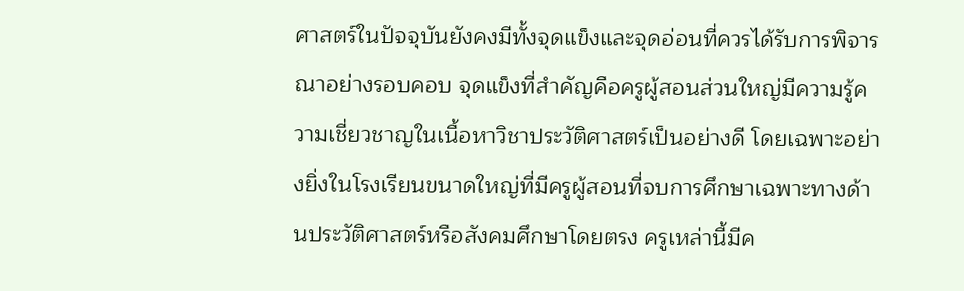ศาสตร์ในปัจจุบันยังคงมีทั้งจุดแข็งและจุดอ่อนที่ควรได้รับการพิจารณาอย่างรอบคอบ จุดแข็งที่สำคัญคือครูผู้สอนส่วนใหญ่มีความรู้ความเชี่ยวชาญในเนื้อหาวิชาประวัติศาสตร์เป็นอย่างดี โดยเฉพาะอย่างยิ่งในโรงเรียนขนาดใหญ่ที่มีครูผู้สอนที่จบการศึกษาเฉพาะทางด้านประวัติศาสตร์หรือสังคมศึกษาโดยตรง ครูเหล่านี้มีค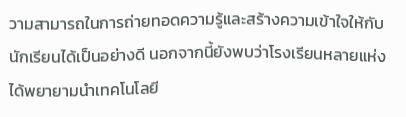วามสามารถในการถ่ายทอดความรู้และสร้างความเข้าใจให้กับนักเรียนได้เป็นอย่างดี นอกจากนี้ยังพบว่าโรงเรียนหลายแห่งได้พยายามนำเทคโนโลยี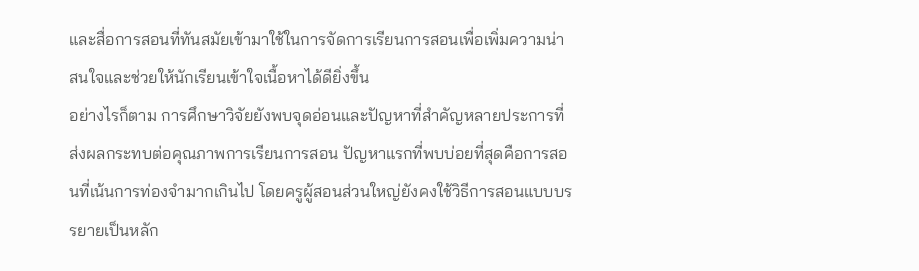และสื่อการสอนที่ทันสมัยเข้ามาใช้ในการจัดการเรียนการสอนเพื่อเพิ่มความน่าสนใจและช่วยให้นักเรียนเข้าใจเนื้อหาได้ดียิ่งขึ้น
อย่างไรก็ตาม การศึกษาวิจัยยังพบจุดอ่อนและปัญหาที่สำคัญหลายประการที่ส่งผลกระทบต่อคุณภาพการเรียนการสอน ปัญหาแรกที่พบบ่อยที่สุดคือการสอนที่เน้นการท่องจำมากเกินไป โดยครูผู้สอนส่วนใหญ่ยังคงใช้วิธีการสอนแบบบรรยายเป็นหลัก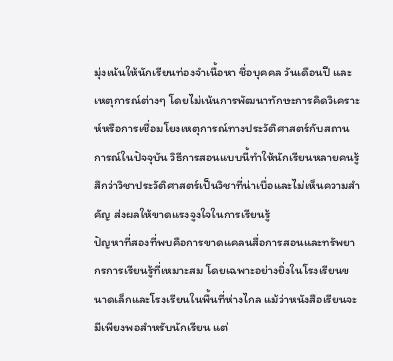มุ่งเน้นให้นักเรียนท่องจำเนื้อหา ชื่อบุคคล วันเดือนปี และเหตุการณ์ต่างๆ โดยไม่เน้นการพัฒนาทักษะการคิดวิเคราะห์หรือการเชื่อมโยงเหตุการณ์ทางประวัติศาสตร์กับสถานการณ์ในปัจจุบัน วิธีการสอนแบบนี้ทำให้นักเรียนหลายคนรู้สึกว่าวิชาประวัติศาสตร์เป็นวิชาที่น่าเบื่อและไม่เห็นความสำคัญ ส่งผลให้ขาดแรงจูงใจในการเรียนรู้
ปัญหาที่สองที่พบคือการขาดแคลนสื่อการสอนและทรัพยากรการเรียนรู้ที่เหมาะสม โดยเฉพาะอย่างยิ่งในโรงเรียนขนาดเล็กและโรงเรียนในพื้นที่ห่างไกล แม้ว่าหนังสือเรียนจะมีเพียงพอสำหรับนักเรียน แต่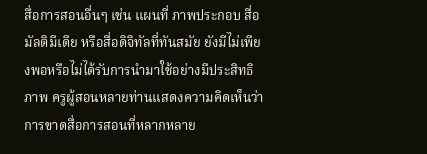สื่อการสอนอื่นๆ เช่น แผนที่ ภาพประกอบ สื่อมัลติมีเดีย หรือสื่อดิจิทัลที่ทันสมัย ยังมีไม่เพียงพอหรือไม่ได้รับการนำมาใช้อย่างมีประสิทธิภาพ ครูผู้สอนหลายท่านแสดงความคิดเห็นว่าการขาดสื่อการสอนที่หลากหลาย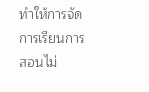ทำให้การจัดการเรียนการสอนไม่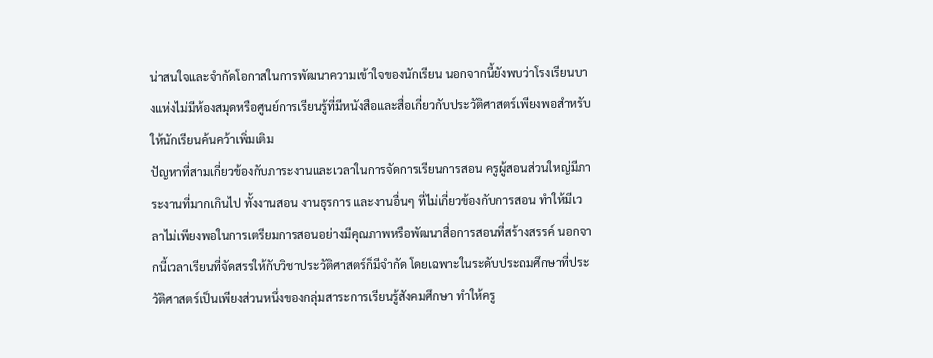น่าสนใจและจำกัดโอกาสในการพัฒนาความเข้าใจของนักเรียน นอกจากนี้ยังพบว่าโรงเรียนบางแห่งไม่มีห้องสมุดหรือศูนย์การเรียนรู้ที่มีหนังสือและสื่อเกี่ยวกับประวัติศาสตร์เพียงพอสำหรับให้นักเรียนค้นคว้าเพิ่มเติม
ปัญหาที่สามเกี่ยวข้องกับภาระงานและเวลาในการจัดการเรียนการสอน ครูผู้สอนส่วนใหญ่มีภาระงานที่มากเกินไป ทั้งงานสอน งานธุรการ และงานอื่นๆ ที่ไม่เกี่ยวข้องกับการสอน ทำให้มีเวลาไม่เพียงพอในการเตรียมการสอนอย่างมีคุณภาพหรือพัฒนาสื่อการสอนที่สร้างสรรค์ นอกจากนี้เวลาเรียนที่จัดสรรให้กับวิชาประวัติศาสตร์ก็มีจำกัด โดยเฉพาะในระดับประถมศึกษาที่ประวัติศาสตร์เป็นเพียงส่วนหนึ่งของกลุ่มสาระการเรียนรู้สังคมศึกษา ทำให้ครู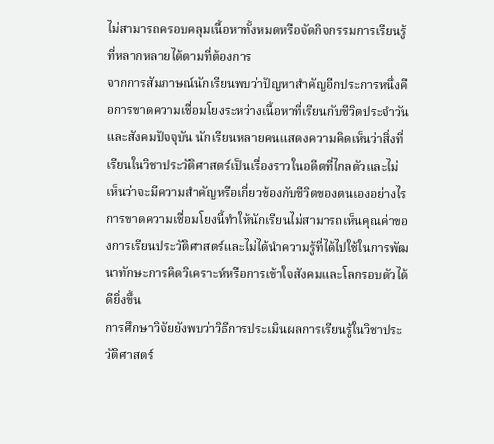ไม่สามารถครอบคลุมเนื้อหาทั้งหมดหรือจัดกิจกรรมการเรียนรู้ที่หลากหลายได้ตามที่ต้องการ
จากการสัมภาษณ์นักเรียนพบว่าปัญหาสำคัญอีกประการหนึ่งคือการขาดความเชื่อมโยงระหว่างเนื้อหาที่เรียนกับชีวิตประจำวันและสังคมปัจจุบัน นักเรียนหลายคนแสดงความคิดเห็นว่าสิ่งที่เรียนในวิชาประวัติศาสตร์เป็นเรื่องราวในอดีตที่ไกลตัวและไม่เห็นว่าจะมีความสำคัญหรือเกี่ยวข้องกับชีวิตของตนเองอย่างไร การขาดความเชื่อมโยงนี้ทำให้นักเรียนไม่สามารถเห็นคุณค่าของการเรียนประวัติศาสตร์และไม่ได้นำความรู้ที่ได้ไปใช้ในการพัฒนาทักษะการคิดวิเคราะห์หรือการเข้าใจสังคมและโลกรอบตัวได้ดียิ่งขึ้น
การศึกษาวิจัยยังพบว่าวิธีการประเมินผลการเรียนรู้ในวิชาประวัติศาสตร์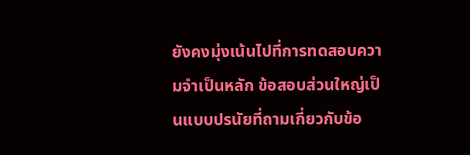ยังคงมุ่งเน้นไปที่การทดสอบความจำเป็นหลัก ข้อสอบส่วนใหญ่เป็นแบบปรนัยที่ถามเกี่ยวกับข้อ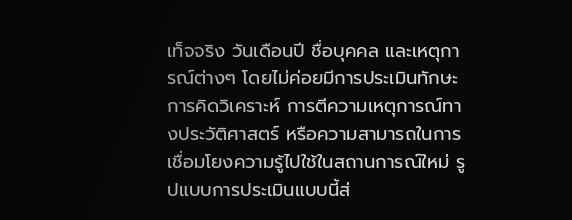เท็จจริง วันเดือนปี ชื่อบุคคล และเหตุการณ์ต่างๆ โดยไม่ค่อยมีการประเมินทักษะการคิดวิเคราะห์ การตีความเหตุการณ์ทางประวัติศาสตร์ หรือความสามารถในการเชื่อมโยงความรู้ไปใช้ในสถานการณ์ใหม่ รูปแบบการประเมินแบบนี้ส่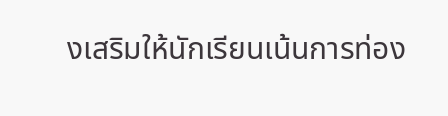งเสริมให้นักเรียนเน้นการท่อง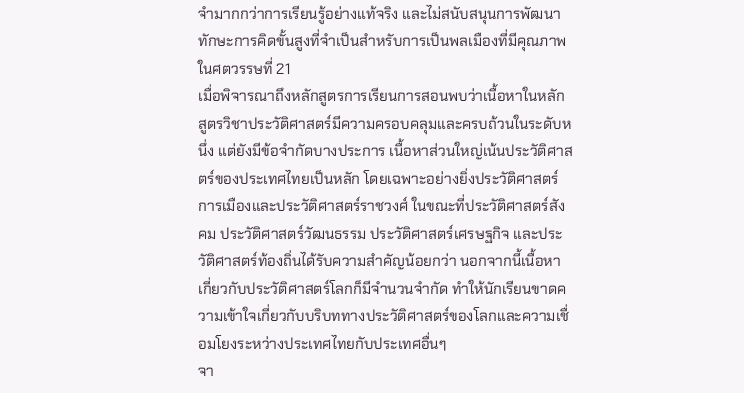จำมากกว่าการเรียนรู้อย่างแท้จริง และไม่สนับสนุนการพัฒนาทักษะการคิดขั้นสูงที่จำเป็นสำหรับการเป็นพลเมืองที่มีคุณภาพในศตวรรษที่ 21
เมื่อพิจารณาถึงหลักสูตรการเรียนการสอนพบว่าเนื้อหาในหลักสูตรวิชาประวัติศาสตร์มีความครอบคลุมและครบถ้วนในระดับหนึ่ง แต่ยังมีข้อจำกัดบางประการ เนื้อหาส่วนใหญ่เน้นประวัติศาสตร์ของประเทศไทยเป็นหลัก โดยเฉพาะอย่างยิ่งประวัติศาสตร์การเมืองและประวัติศาสตร์ราชวงศ์ ในขณะที่ประวัติศาสตร์สังคม ประวัติศาสตร์วัฒนธรรม ประวัติศาสตร์เศรษฐกิจ และประวัติศาสตร์ท้องถิ่นได้รับความสำคัญน้อยกว่า นอกจากนี้เนื้อหาเกี่ยวกับประวัติศาสตร์โลกก็มีจำนวนจำกัด ทำให้นักเรียนขาดความเข้าใจเกี่ยวกับบริบททางประวัติศาสตร์ของโลกและความเชื่อมโยงระหว่างประเทศไทยกับประเทศอื่นๆ
จา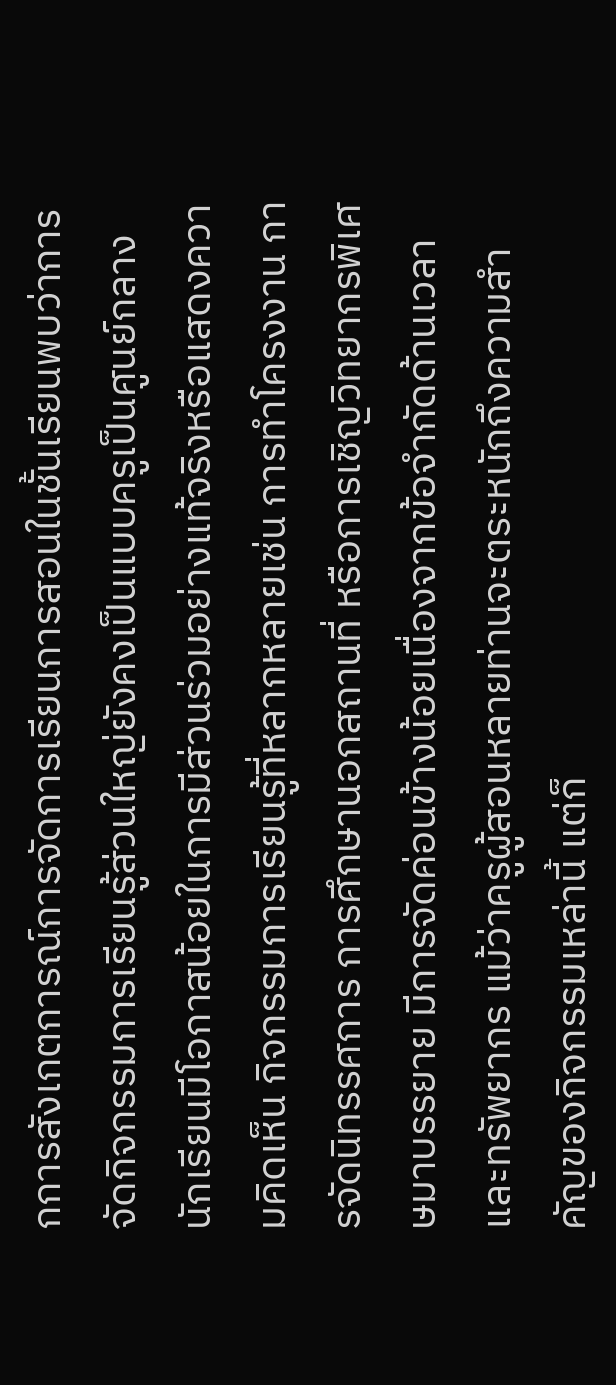กการสังเกตการณ์การจัดการเรียนการสอนในชั้นเรียนพบว่าการจัดกิจกรรมการเรียนรู้ส่วนใหญ่ยังคงเป็นแบบครูเป็นศูนย์กลาง นักเรียนมีโอกาสน้อยในการมีส่วนร่วมอย่างแท้จริงหรือแสดงความคิดเห็น กิจกรรมการเรียนรู้ที่หลากหลายเช่น การทำโครงงาน การจัดนิทรรศการ การศึกษานอกสถานที่ หรือการเชิญวิทยากรพิเศษมาบรรยาย มีการจัดค่อนข้างน้อยเนื่องจากข้อจำกัดด้านเวลาและทรัพยากร แม้ว่าครูผู้สอนหลายท่านจะตระหนักถึงความสำคัญของกิจกรรมเหล่านี้ แต่ก็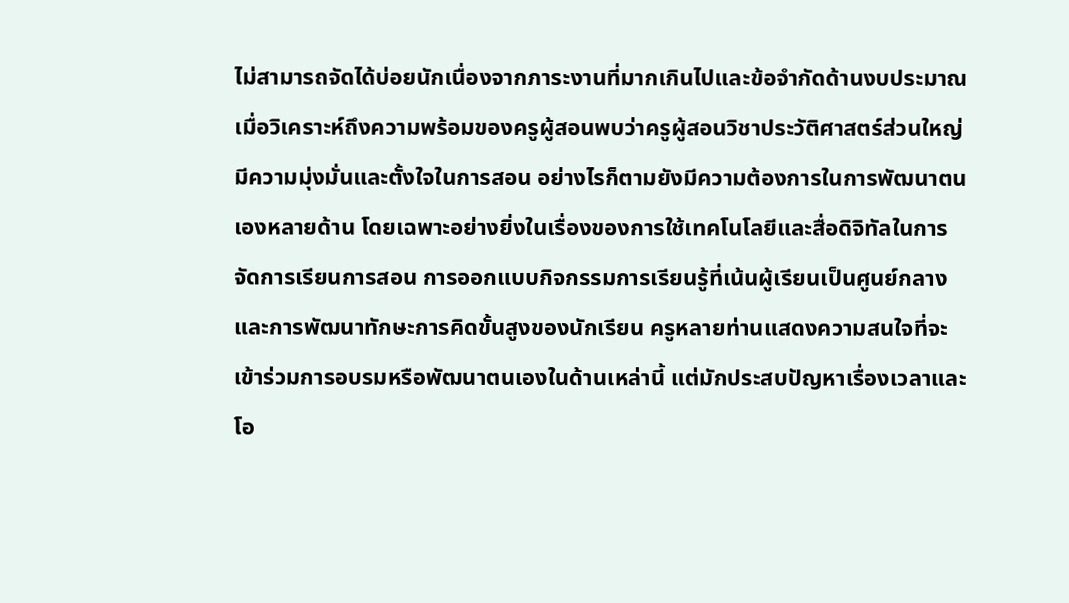ไม่สามารถจัดได้บ่อยนักเนื่องจากภาระงานที่มากเกินไปและข้อจำกัดด้านงบประมาณ
เมื่อวิเคราะห์ถึงความพร้อมของครูผู้สอนพบว่าครูผู้สอนวิชาประวัติศาสตร์ส่วนใหญ่มีความมุ่งมั่นและตั้งใจในการสอน อย่างไรก็ตามยังมีความต้องการในการพัฒนาตนเองหลายด้าน โดยเฉพาะอย่างยิ่งในเรื่องของการใช้เทคโนโลยีและสื่อดิจิทัลในการจัดการเรียนการสอน การออกแบบกิจกรรมการเรียนรู้ที่เน้นผู้เรียนเป็นศูนย์กลาง และการพัฒนาทักษะการคิดขั้นสูงของนักเรียน ครูหลายท่านแสดงความสนใจที่จะเข้าร่วมการอบรมหรือพัฒนาตนเองในด้านเหล่านี้ แต่มักประสบปัญหาเรื่องเวลาและโอ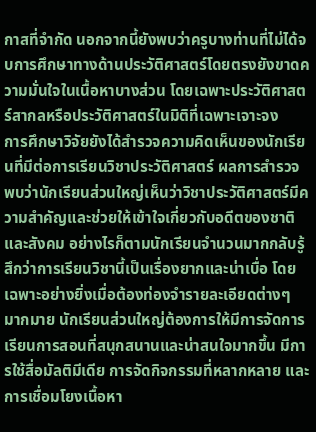กาสที่จำกัด นอกจากนี้ยังพบว่าครูบางท่านที่ไม่ได้จบการศึกษาทางด้านประวัติศาสตร์โดยตรงยังขาดความมั่นใจในเนื้อหาบางส่วน โดยเฉพาะประวัติศาสตร์สากลหรือประวัติศาสตร์ในมิติที่เฉพาะเจาะจง
การศึกษาวิจัยยังได้สำรวจความคิดเห็นของนักเรียนที่มีต่อการเรียนวิชาประวัติศาสตร์ ผลการสำรวจพบว่านักเรียนส่วนใหญ่เห็นว่าวิชาประวัติศาสตร์มีความสำคัญและช่วยให้เข้าใจเกี่ยวกับอดีตของชาติและสังคม อย่างไรก็ตามนักเรียนจำนวนมากกลับรู้สึกว่าการเรียนวิชานี้เป็นเรื่องยากและน่าเบื่อ โดยเฉพาะอย่างยิ่งเมื่อต้องท่องจำรายละเอียดต่างๆ มากมาย นักเรียนส่วนใหญ่ต้องการให้มีการจัดการเรียนการสอนที่สนุกสนานและน่าสนใจมากขึ้น มีการใช้สื่อมัลติมีเดีย การจัดกิจกรรมที่หลากหลาย และการเชื่อมโยงเนื้อหา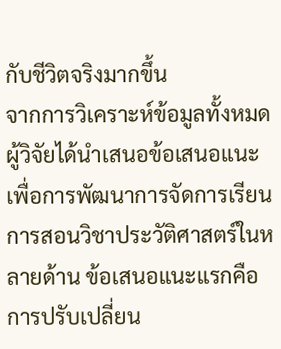กับชีวิตจริงมากขึ้น
จากการวิเคราะห์ข้อมูลทั้งหมดผู้วิจัยได้นำเสนอข้อเสนอแนะเพื่อการพัฒนาการจัดการเรียนการสอนวิชาประวัติศาสตร์ในหลายด้าน ข้อเสนอแนะแรกคือการปรับเปลี่ยน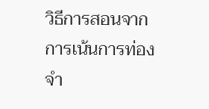วิธีการสอนจากการเน้นการท่องจำ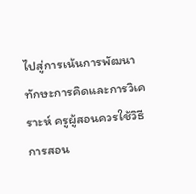ไปสู่การเน้นการพัฒนาทักษะการคิดและการวิเคราะห์ ครูผู้สอนควรใช้วิธีการสอน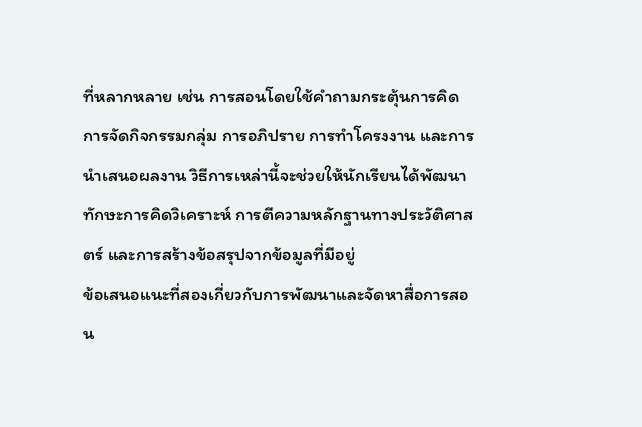ที่หลากหลาย เช่น การสอนโดยใช้คำถามกระตุ้นการคิด การจัดกิจกรรมกลุ่ม การอภิปราย การทำโครงงาน และการนำเสนอผลงาน วิธีการเหล่านี้จะช่วยให้นักเรียนได้พัฒนาทักษะการคิดวิเคราะห์ การตีความหลักฐานทางประวัติศาสตร์ และการสร้างข้อสรุปจากข้อมูลที่มีอยู่
ข้อเสนอแนะที่สองเกี่ยวกับการพัฒนาและจัดหาสื่อการสอน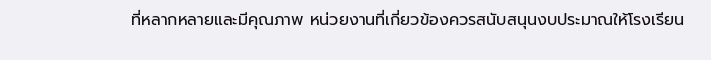ที่หลากหลายและมีคุณภาพ หน่วยงานที่เกี่ยวข้องควรสนับสนุนงบประมาณให้โรงเรียน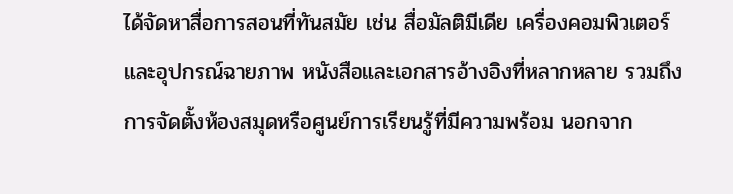ได้จัดหาสื่อการสอนที่ทันสมัย เช่น สื่อมัลติมีเดีย เครื่องคอมพิวเตอร์และอุปกรณ์ฉายภาพ หนังสือและเอกสารอ้างอิงที่หลากหลาย รวมถึงการจัดตั้งห้องสมุดหรือศูนย์การเรียนรู้ที่มีความพร้อม นอกจาก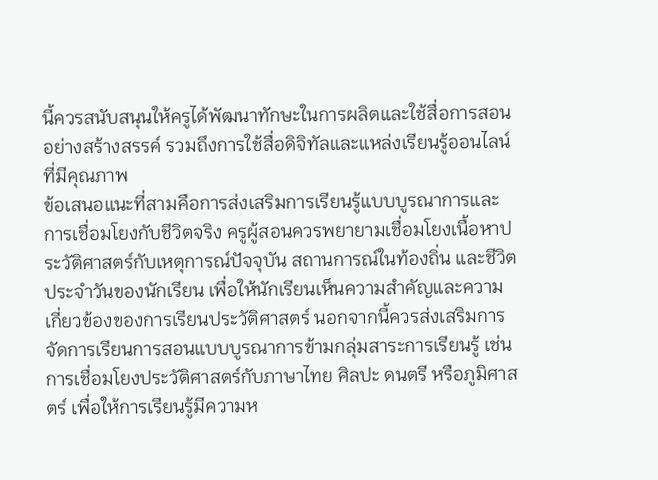นี้ควรสนับสนุนให้ครูได้พัฒนาทักษะในการผลิตและใช้สื่อการสอนอย่างสร้างสรรค์ รวมถึงการใช้สื่อดิจิทัลและแหล่งเรียนรู้ออนไลน์ที่มีคุณภาพ
ข้อเสนอแนะที่สามคือการส่งเสริมการเรียนรู้แบบบูรณาการและการเชื่อมโยงกับชีวิตจริง ครูผู้สอนควรพยายามเชื่อมโยงเนื้อหาประวัติศาสตร์กับเหตุการณ์ปัจจุบัน สถานการณ์ในท้องถิ่น และชีวิตประจำวันของนักเรียน เพื่อให้นักเรียนเห็นความสำคัญและความเกี่ยวข้องของการเรียนประวัติศาสตร์ นอกจากนี้ควรส่งเสริมการจัดการเรียนการสอนแบบบูรณาการข้ามกลุ่มสาระการเรียนรู้ เช่น การเชื่อมโยงประวัติศาสตร์กับภาษาไทย ศิลปะ ดนตรี หรือภูมิศาสตร์ เพื่อให้การเรียนรู้มีความห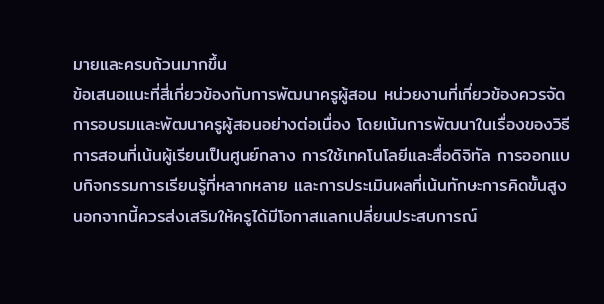มายและครบถ้วนมากขึ้น
ข้อเสนอแนะที่สี่เกี่ยวข้องกับการพัฒนาครูผู้สอน หน่วยงานที่เกี่ยวข้องควรจัดการอบรมและพัฒนาครูผู้สอนอย่างต่อเนื่อง โดยเน้นการพัฒนาในเรื่องของวิธีการสอนที่เน้นผู้เรียนเป็นศูนย์กลาง การใช้เทคโนโลยีและสื่อดิจิทัล การออกแบบกิจกรรมการเรียนรู้ที่หลากหลาย และการประเมินผลที่เน้นทักษะการคิดขั้นสูง นอกจากนี้ควรส่งเสริมให้ครูได้มีโอกาสแลกเปลี่ยนประสบการณ์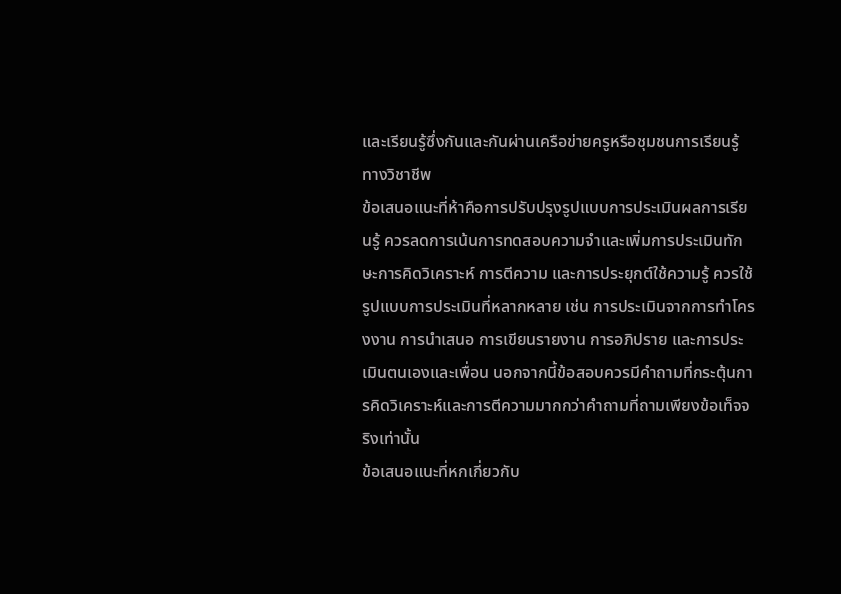และเรียนรู้ซึ่งกันและกันผ่านเครือข่ายครูหรือชุมชนการเรียนรู้ทางวิชาชีพ
ข้อเสนอแนะที่ห้าคือการปรับปรุงรูปแบบการประเมินผลการเรียนรู้ ควรลดการเน้นการทดสอบความจำและเพิ่มการประเมินทักษะการคิดวิเคราะห์ การตีความ และการประยุกต์ใช้ความรู้ ควรใช้รูปแบบการประเมินที่หลากหลาย เช่น การประเมินจากการทำโครงงาน การนำเสนอ การเขียนรายงาน การอภิปราย และการประเมินตนเองและเพื่อน นอกจากนี้ข้อสอบควรมีคำถามที่กระตุ้นการคิดวิเคราะห์และการตีความมากกว่าคำถามที่ถามเพียงข้อเท็จจริงเท่านั้น
ข้อเสนอแนะที่หกเกี่ยวกับ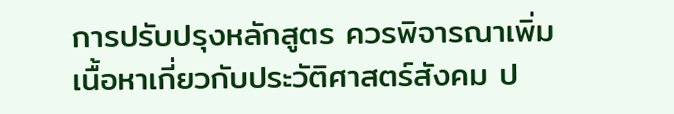การปรับปรุงหลักสูตร ควรพิจารณาเพิ่มเนื้อหาเกี่ยวกับประวัติศาสตร์สังคม ป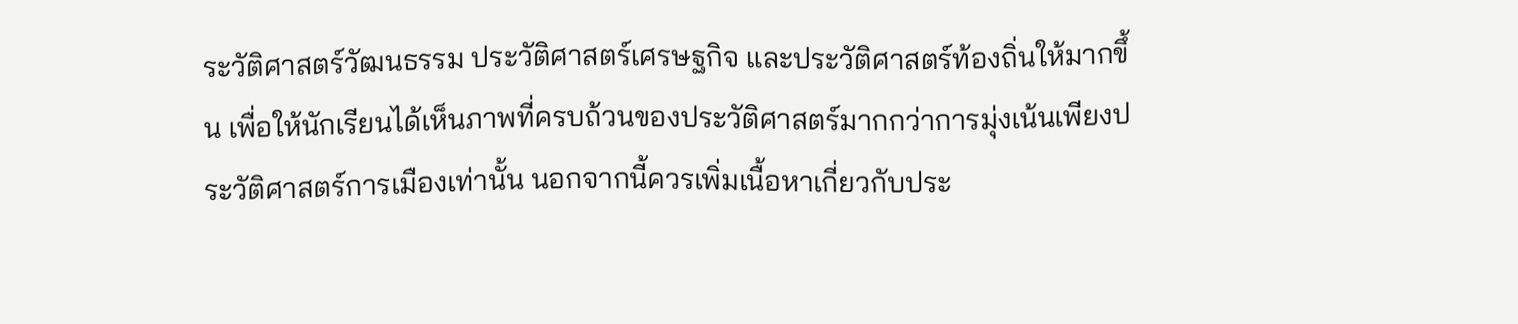ระวัติศาสตร์วัฒนธรรม ประวัติศาสตร์เศรษฐกิจ และประวัติศาสตร์ท้องถิ่นให้มากขึ้น เพื่อให้นักเรียนได้เห็นภาพที่ครบถ้วนของประวัติศาสตร์มากกว่าการมุ่งเน้นเพียงประวัติศาสตร์การเมืองเท่านั้น นอกจากนี้ควรเพิ่มเนื้อหาเกี่ยวกับประ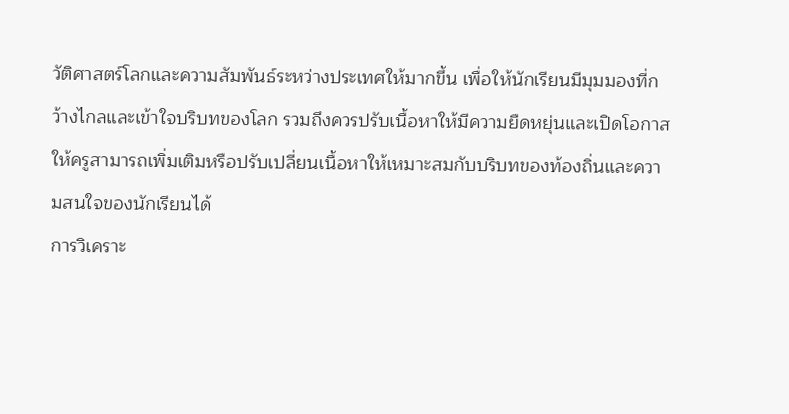วัติศาสตร์โลกและความสัมพันธ์ระหว่างประเทศให้มากขึ้น เพื่อให้นักเรียนมีมุมมองที่กว้างไกลและเข้าใจบริบทของโลก รวมถึงควรปรับเนื้อหาให้มีความยืดหยุ่นและเปิดโอกาสให้ครูสามารถเพิ่มเติมหรือปรับเปลี่ยนเนื้อหาให้เหมาะสมกับบริบทของท้องถิ่นและความสนใจของนักเรียนได้
การวิเคราะ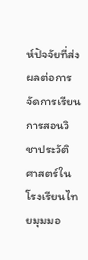ห์ปัจจัยที่ส่งผลต่อการจัดการเรียนการสอนวิชาประวัติศาสตร์ในโรงเรียนไทยมุมมอ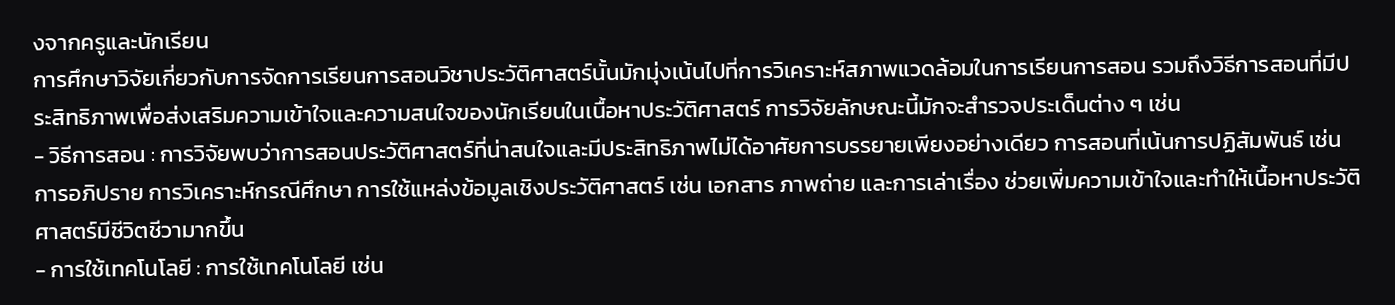งจากครูและนักเรียน
การศึกษาวิจัยเกี่ยวกับการจัดการเรียนการสอนวิชาประวัติศาสตร์นั้นมักมุ่งเน้นไปที่การวิเคราะห์สภาพแวดล้อมในการเรียนการสอน รวมถึงวิธีการสอนที่มีประสิทธิภาพเพื่อส่งเสริมความเข้าใจและความสนใจของนักเรียนในเนื้อหาประวัติศาสตร์ การวิจัยลักษณะนี้มักจะสำรวจประเด็นต่าง ๆ เช่น
- วิธีการสอน : การวิจัยพบว่าการสอนประวัติศาสตร์ที่น่าสนใจและมีประสิทธิภาพไม่ได้อาศัยการบรรยายเพียงอย่างเดียว การสอนที่เน้นการปฏิสัมพันธ์ เช่น การอภิปราย การวิเคราะห์กรณีศึกษา การใช้แหล่งข้อมูลเชิงประวัติศาสตร์ เช่น เอกสาร ภาพถ่าย และการเล่าเรื่อง ช่วยเพิ่มความเข้าใจและทำให้เนื้อหาประวัติศาสตร์มีชีวิตชีวามากขึ้น
- การใช้เทคโนโลยี : การใช้เทคโนโลยี เช่น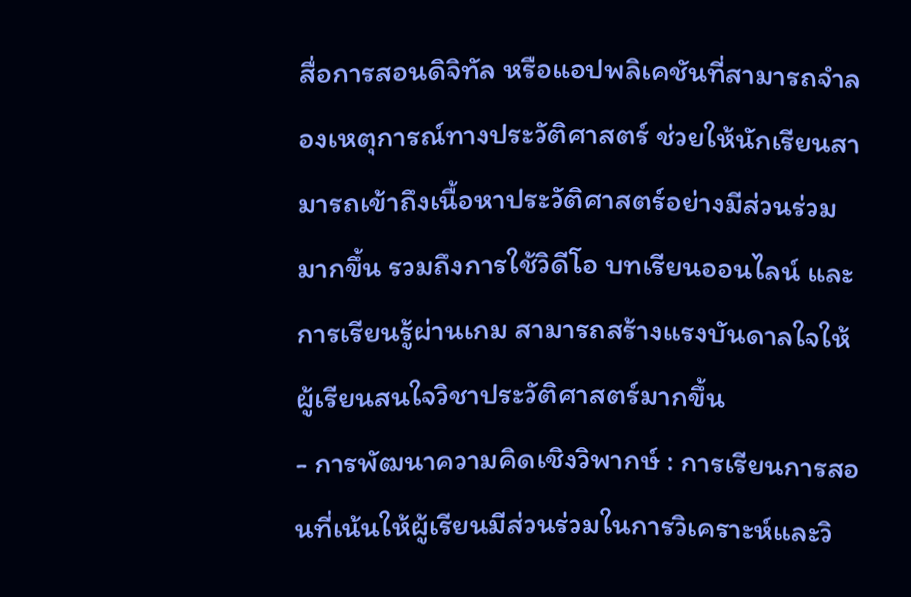สื่อการสอนดิจิทัล หรือแอปพลิเคชันที่สามารถจำลองเหตุการณ์ทางประวัติศาสตร์ ช่วยให้นักเรียนสามารถเข้าถึงเนื้อหาประวัติศาสตร์อย่างมีส่วนร่วมมากขึ้น รวมถึงการใช้วิดีโอ บทเรียนออนไลน์ และการเรียนรู้ผ่านเกม สามารถสร้างแรงบันดาลใจให้ผู้เรียนสนใจวิชาประวัติศาสตร์มากขึ้น
- การพัฒนาความคิดเชิงวิพากษ์ : การเรียนการสอนที่เน้นให้ผู้เรียนมีส่วนร่วมในการวิเคราะห์และวิ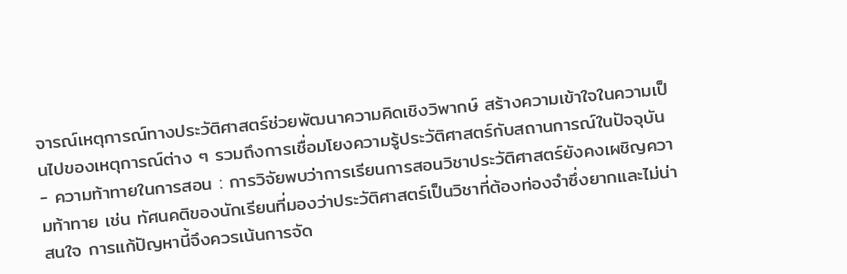จารณ์เหตุการณ์ทางประวัติศาสตร์ช่วยพัฒนาความคิดเชิงวิพากษ์ สร้างความเข้าใจในความเป็นไปของเหตุการณ์ต่าง ๆ รวมถึงการเชื่อมโยงความรู้ประวัติศาสตร์กับสถานการณ์ในปัจจุบัน
- ความท้าทายในการสอน : การวิจัยพบว่าการเรียนการสอนวิชาประวัติศาสตร์ยังคงเผชิญความท้าทาย เช่น ทัศนคติของนักเรียนที่มองว่าประวัติศาสตร์เป็นวิชาที่ต้องท่องจำซึ่งยากและไม่น่าสนใจ การแก้ปัญหานี้จึงควรเน้นการจัด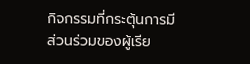กิจกรรมที่กระตุ้นการมีส่วนร่วมของผู้เรีย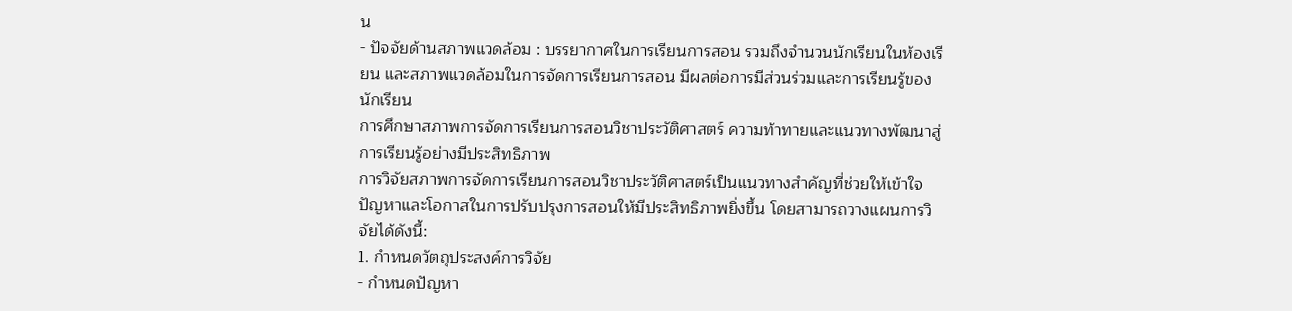น
- ปัจจัยด้านสภาพแวดล้อม : บรรยากาศในการเรียนการสอน รวมถึงจำนวนนักเรียนในห้องเรียน และสภาพแวดล้อมในการจัดการเรียนการสอน มีผลต่อการมีส่วนร่วมและการเรียนรู้ของนักเรียน
การศึกษาสภาพการจัดการเรียนการสอนวิชาประวัติศาสตร์ ความท้าทายและแนวทางพัฒนาสู่การเรียนรู้อย่างมีประสิทธิภาพ
การวิจัยสภาพการจัดการเรียนการสอนวิชาประวัติศาสตร์เป็นแนวทางสำคัญที่ช่วยให้เข้าใจปัญหาและโอกาสในการปรับปรุงการสอนให้มีประสิทธิภาพยิ่งขึ้น โดยสามารถวางแผนการวิจัยได้ดังนี้:
1. กำหนดวัตถุประสงค์การวิจัย
- กำหนดปัญหา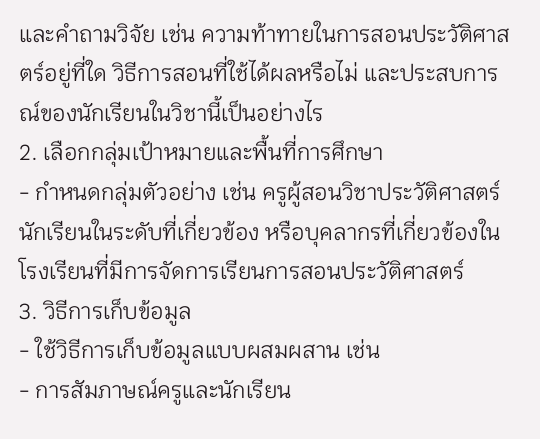และคำถามวิจัย เช่น ความท้าทายในการสอนประวัติศาสตร์อยู่ที่ใด วิธีการสอนที่ใช้ได้ผลหรือไม่ และประสบการณ์ของนักเรียนในวิชานี้เป็นอย่างไร
2. เลือกกลุ่มเป้าหมายและพื้นที่การศึกษา
- กำหนดกลุ่มตัวอย่าง เช่น ครูผู้สอนวิชาประวัติศาสตร์ นักเรียนในระดับที่เกี่ยวข้อง หรือบุคลากรที่เกี่ยวข้องในโรงเรียนที่มีการจัดการเรียนการสอนประวัติศาสตร์
3. วิธีการเก็บข้อมูล
- ใช้วิธีการเก็บข้อมูลแบบผสมผสาน เช่น
- การสัมภาษณ์ครูและนักเรียน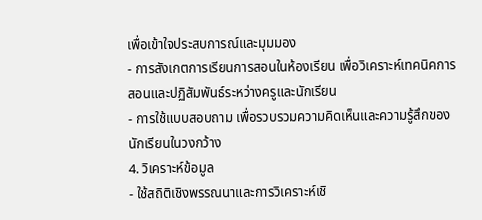เพื่อเข้าใจประสบการณ์และมุมมอง
- การสังเกตการเรียนการสอนในห้องเรียน เพื่อวิเคราะห์เทคนิคการสอนและปฏิสัมพันธ์ระหว่างครูและนักเรียน
- การใช้แบบสอบถาม เพื่อรวบรวมความคิดเห็นและความรู้สึกของนักเรียนในวงกว้าง
4. วิเคราะห์ข้อมูล
- ใช้สถิติเชิงพรรณนาและการวิเคราะห์เชิ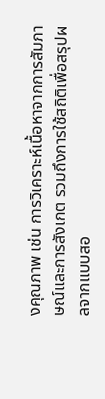งคุณภาพ เช่น การวิเคราะห์เนื้อหาจากการสัมภาษณ์และการสังเกต รวมถึงการใช้สถิติเพื่อสรุปผลจากแบบสอ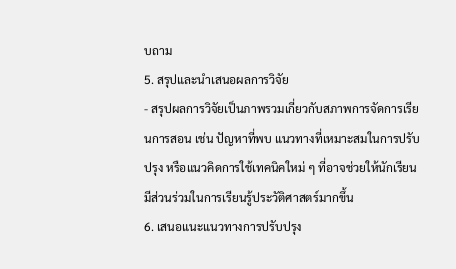บถาม
5. สรุปและนำเสนอผลการวิจัย
- สรุปผลการวิจัยเป็นภาพรวมเกี่ยวกับสภาพการจัดการเรียนการสอน เช่น ปัญหาที่พบ แนวทางที่เหมาะสมในการปรับปรุง หรือแนวคิดการใช้เทคนิคใหม่ ๆ ที่อาจช่วยให้นักเรียนมีส่วนร่วมในการเรียนรู้ประวัติศาสตร์มากขึ้น
6. เสนอแนะแนวทางการปรับปรุง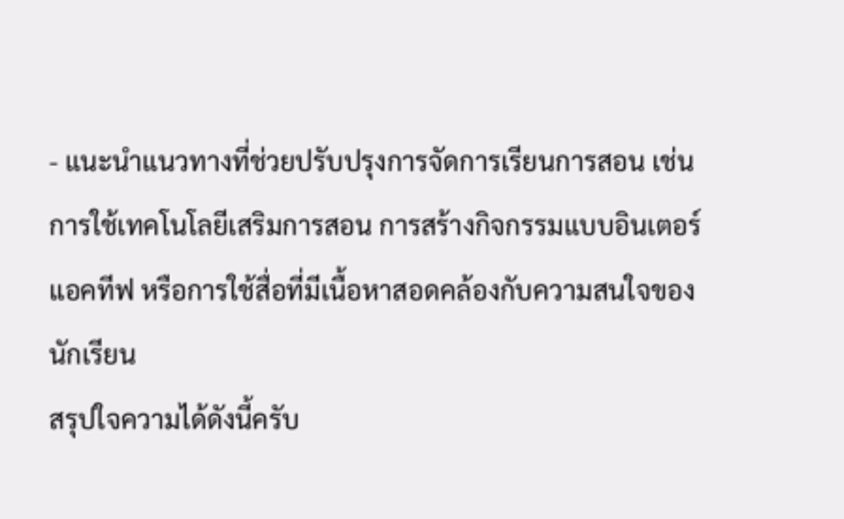- แนะนำแนวทางที่ช่วยปรับปรุงการจัดการเรียนการสอน เช่น การใช้เทคโนโลยีเสริมการสอน การสร้างกิจกรรมแบบอินเตอร์แอคทีฟ หรือการใช้สื่อที่มีเนื้อหาสอดคล้องกับความสนใจของนักเรียน
สรุปใจความได้ดังนี้ครับ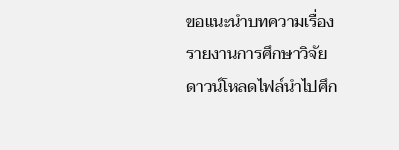ขอแนะนำบทความเรื่อง รายงานการศึกษาวิจัย
ดาวน์โหลดไฟล์นำไปศึก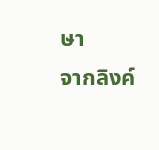ษา
จากลิงค์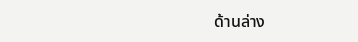ด้านล่าง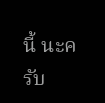นี้ นะครับ